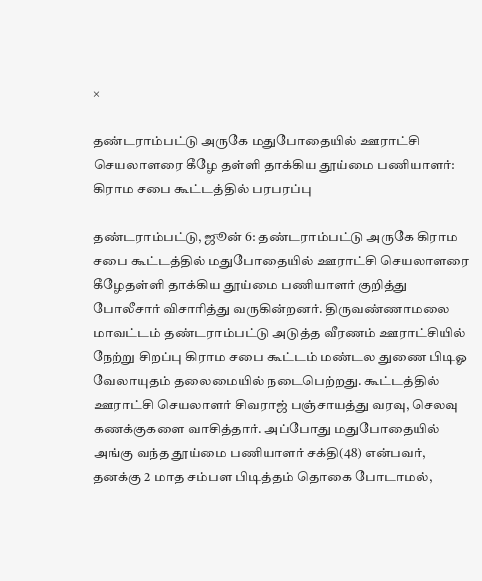×

தண்டராம்பட்டு அருகே மதுபோதையில் ஊராட்சி செயலாளரை கீழே தள்ளி தாக்கிய தூய்மை பணியாளர்: கிராம சபை கூட்டத்தில் பரபரப்பு

தண்டராம்பட்டு, ஜூன் 6: தண்டராம்பட்டு அருகே கிராம சபை கூட்டத்தில் மதுபோதையில் ஊராட்சி செயலாளரை கீழேதள்ளி தாக்கிய தூய்மை பணியாளர் குறித்து போலீசார் விசாரித்து வருகின்றனர். திருவண்ணாமலை மாவட்டம் தண்டராம்பட்டு அடுத்த வீரணம் ஊராட்சியில் நேற்று சிறப்பு கிராம சபை கூட்டம் மண்டல துணை பிடிஓ வேலாயுதம் தலைமையில் நடைபெற்றது. கூட்டத்தில் ஊராட்சி செயலாளர் சிவராஜ் பஞ்சாயத்து வரவு, செலவு கணக்குகளை வாசித்தார். அப்போது மதுபோதையில் அங்கு வந்த தூய்மை பணியாளர் சக்தி(48) என்பவர், தனக்கு 2 மாத சம்பள பிடித்தம் தொகை போடாமல்,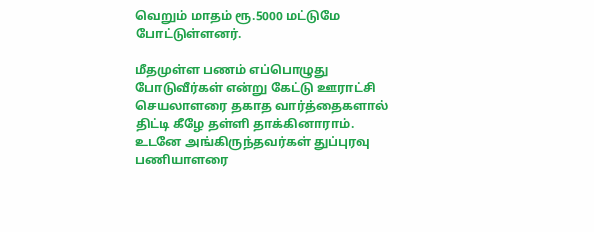வெறும் மாதம் ரூ.5000 மட்டுமே போட்டுள்ளனர்.

மீதமுள்ள பணம் எப்பொழுது போடுவீர்கள் என்று கேட்டு ஊராட்சி செயலாளரை தகாத வார்த்தைகளால் திட்டி கீழே தள்ளி தாக்கினாராம். உடனே அங்கிருந்தவர்கள் துப்புரவு பணியாளரை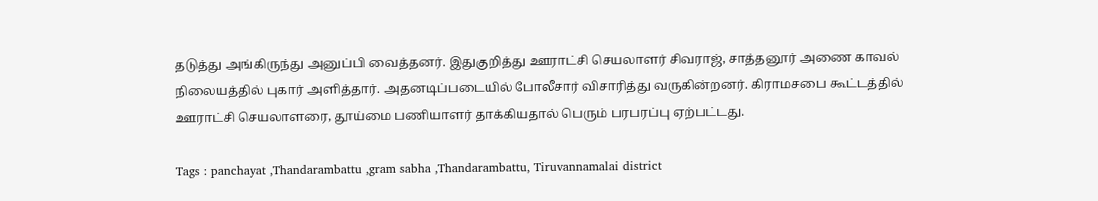தடுத்து அங்கிருந்து அனுப்பி வைத்தனர். இதுகுறித்து ஊராட்சி செயலாளர் சிவராஜ், சாத்தனூர் அணை காவல் நிலையத்தில் புகார் அளித்தார். அதனடிப்படையில் போலீசார் விசாரித்து வருகின்றனர். கிராமசபை கூட்டத்தில் ஊராட்சி செயலாளரை, தூய்மை பணியாளர் தாக்கியதால் பெரும் பரபரப்பு ஏற்பட்டது.

Tags : panchayat ,Thandarambattu ,gram sabha ,Thandarambattu, Tiruvannamalai district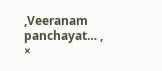,Veeranam panchayat… ,
×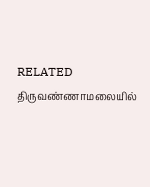RELATED திருவண்ணாமலையில்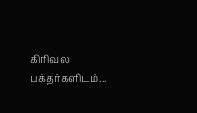கிரிவல பக்தர்களிடம்...